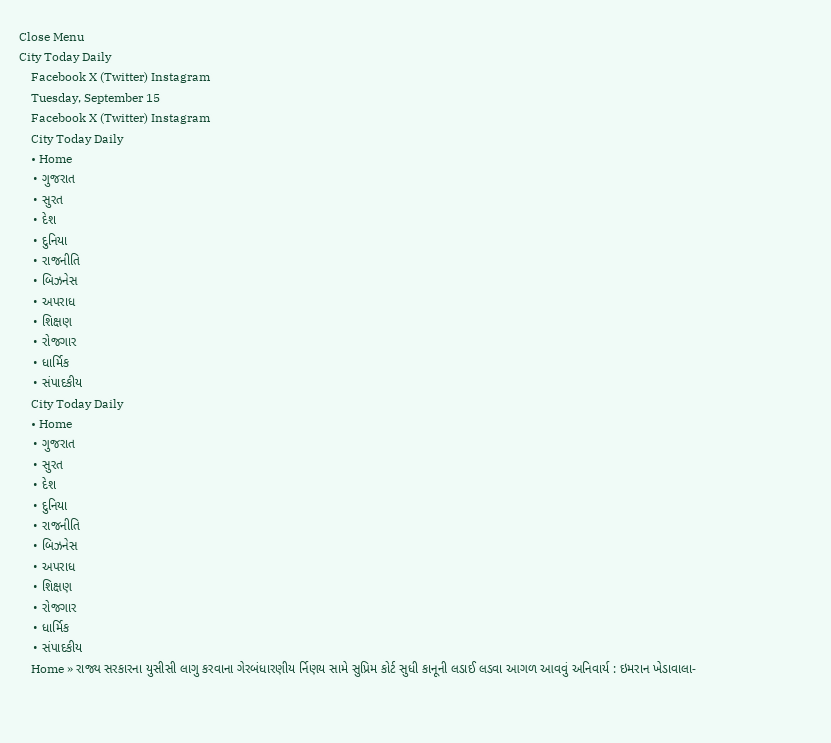Close Menu
City Today Daily
    Facebook X (Twitter) Instagram
    Tuesday, September 15
    Facebook X (Twitter) Instagram
    City Today Daily
    • Home
    • ગુજરાત
    • સુરત
    • દેશ
    • દુનિયા
    • રાજનીતિ
    • બિઝનેસ
    • અપરાધ
    • શિક્ષણ
    • રોજગાર
    • ધાર્મિક
    • સંપાદકીય
    City Today Daily
    • Home
    • ગુજરાત
    • સુરત
    • દેશ
    • દુનિયા
    • રાજનીતિ
    • બિઝનેસ
    • અપરાધ
    • શિક્ષણ
    • રોજગાર
    • ધાર્મિક
    • સંપાદકીય
    Home » રાજ્ય સરકારના યુસીસી લાગુ કરવાના ગેરબંધારણીય ર્નિણય સામે સુપ્રિમ કોર્ટ સુધી કાનૂની લડાઈ લડવા આગળ આવવું અનિવાર્ય : ઇમરાન ખેડાવાલા-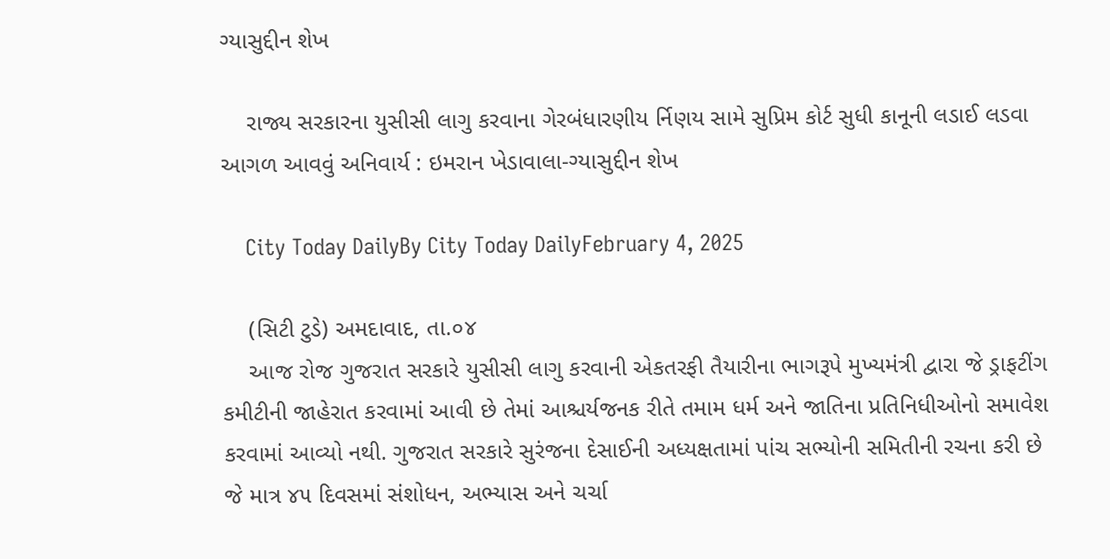ગ્યાસુદ્દીન શેખ

    રાજ્ય સરકારના યુસીસી લાગુ કરવાના ગેરબંધારણીય ર્નિણય સામે સુપ્રિમ કોર્ટ સુધી કાનૂની લડાઈ લડવા આગળ આવવું અનિવાર્ય : ઇમરાન ખેડાવાલા-ગ્યાસુદ્દીન શેખ

    City Today DailyBy City Today DailyFebruary 4, 2025

    (સિટી ટુડે) અમદાવાદ, તા.૦૪
    આજ રોજ ગુજરાત સરકારે યુસીસી લાગુ કરવાની એકતરફી તૈયારીના ભાગરૂપે મુખ્યમંત્રી દ્વારા જે ડ્રાફટીંગ કમીટીની જાહેરાત કરવામાં આવી છે તેમાં આશ્ચર્યજનક રીતે તમામ ધર્મ અને જાતિના પ્રતિનિધીઓનો સમાવેશ કરવામાં આવ્યો નથી. ગુજરાત સરકારે સુરંજના દેસાઈની અધ્યક્ષતામાં પાંચ સભ્યોની સમિતીની રચના કરી છે જે માત્ર ૪૫ દિવસમાં સંશોધન, અભ્યાસ અને ચર્ચા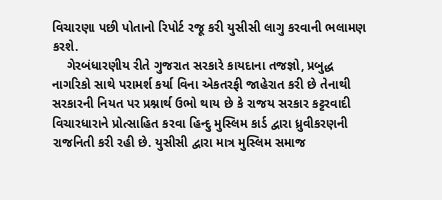વિચારણા પછી પોતાનો રિપોર્ટ રજૂ કરી યુસીસી લાગુ કરવાની ભલામણ કરશે.
    ગેરબંધારણીય રીતે ગુજરાત સરકારે કાયદાના તજજ્ઞો, પ્રબુદ્ધ નાગરિકો સાથે પરામર્શ કર્યા વિના એકતરફી જાહેરાત કરી છે તેનાથી સરકારની નિયત પર પ્રશ્નાર્થ ઉભો થાય છે કે રાજય સરકાર કટ્ટરવાદી વિચારધારાને પ્રોત્સાહિત કરવા હિન્દુ મુસ્લિમ કાર્ડ દ્વારા ધ્રુવીકરણની રાજનિતી કરી રહી છે. યુસીસી દ્વારા માત્ર મુસ્લિમ સમાજ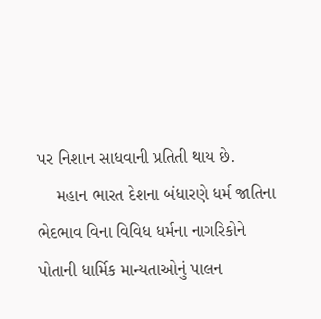પર નિશાન સાધવાની પ્રતિતી થાય છે.
    મહાન ભારત દેશના બંધારણે ધર્મ જાતિના ભેદભાવ વિના વિવિધ ધર્મના નાગરિકોને પોતાની ધાર્મિક માન્યતાઓનું પાલન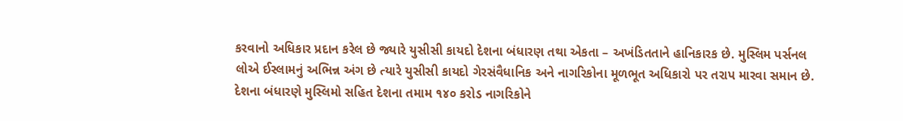કરવાનો અધિકાર પ્રદાન કરેલ છે જ્યારે યુસીસી કાયદો દેશના બંધારણ તથા એકતા – અખંડિતતાને હાનિકારક છે. મુસ્લિમ પર્સનલ લોએ ઈસ્લામનું અભિન્ન અંગ છે ત્યારે યુસીસી કાયદો ગેરસંવૈધાનિક અને નાગરિકોના મૂળભૂત અધિકારો પર તરાપ મારવા સમાન છે. દેશના બંધારણે મુસ્લિમો સહિત દેશના તમામ ૧૪૦ કરોડ નાગરિકોને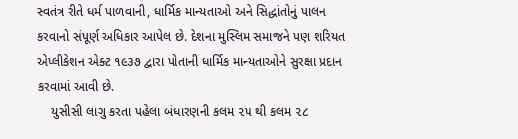સ્વતંત્ર રીતે ધર્મ પાળવાની, ધાર્મિક માન્યતાઓ અને સિદ્ધાંતોનું પાલન કરવાનો સંપૂર્ણ અધિકાર આપેલ છે. દેશના મુસ્લિમ સમાજને પણ શરિયત એપ્લીકેશન એક્ટ ૧૯૩૭ દ્વારા પોતાની ધાર્મિક માન્યતાઓને સુરક્ષા પ્રદાન કરવામાં આવી છે.
    યુસીસી લાગુ કરતા પહેલા બંધારણની કલમ ૨૫ થી કલમ ૨૮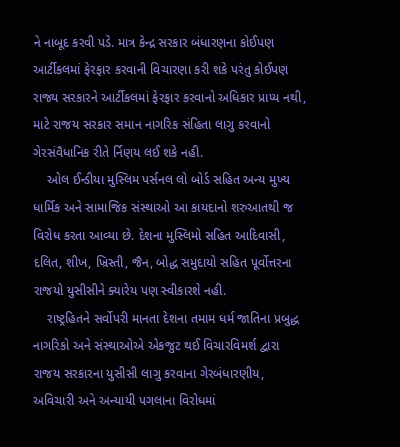ને નાબૂદ કરવી પડે. માત્ર કેન્દ્ર સરકાર બંધારણના કોઈપણ આર્ટીકલમાં ફેરફાર કરવાની વિચારણા કરી શકે પરંતુ કોઈપણ રાજ્ય સરકારને આર્ટીકલમાં ફેરફાર કરવાનો અધિકાર પ્રાપ્ય નથી, માટે રાજય સરકાર સમાન નાગરિક સંહિતા લાગુ કરવાનો ગેરસંવૈધાનિક રીતે ર્નિણય લઈ શકે નહી.
    ઓલ ઈન્ડીયા મુસ્લિમ પર્સનલ લો બોર્ડ સહિત અન્ય મુખ્ય ધાર્મિક અને સામાજિક સંસ્થાઓ આ કાયદાનો શરુઆતથી જ વિરોધ કરતા આવ્યા છે. દેશના મુસ્લિમો સહિત આદિવાસી, દલિત, શીખ, ખ્રિસ્તી, જૈન, બોદ્ધ સમુદાયો સહિત પૂર્વોત્તરના રાજયો યુસીસીને ક્યારેય પણ સ્વીકારશે નહી.
    રાષ્ટ્રહિતને સર્વોપરી માનતા દેશના તમામ ધર્મ જાતિના પ્રબુદ્ધ નાગરિકો અને સંસ્થાઓએ એકજુટ થઈ વિચારવિમર્શ દ્વારા રાજય સરકારના યુસીસી લાગુ કરવાના ગેરબંધારણીય, અવિચારી અને અન્યાયી પગલાના વિરોધમાં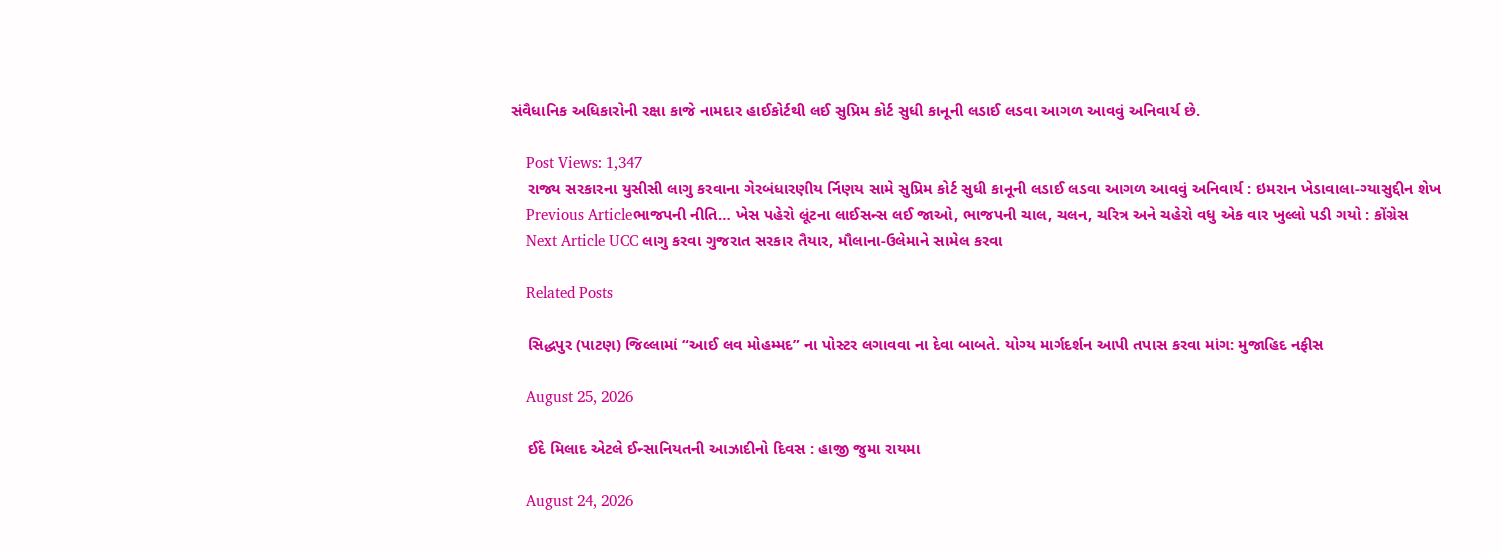સંવૈધાનિક અધિકારોની રક્ષા કાજે નામદાર હાઈકોર્ટથી લઈ સુપ્રિમ કોર્ટ સુધી કાનૂની લડાઈ લડવા આગળ આવવું અનિવાર્ય છે.

    Post Views: 1,347
    રાજ્ય સરકારના યુસીસી લાગુ કરવાના ગેરબંધારણીય ર્નિણય સામે સુપ્રિમ કોર્ટ સુધી કાનૂની લડાઈ લડવા આગળ આવવું અનિવાર્ય : ઇમરાન ખેડાવાલા-ગ્યાસુદ્દીન શેખ
    Previous Articleભાજપની નીતિ… ખેસ પહેરો લૂંટના લાઈસન્સ લઈ જાઓ, ભાજપની ચાલ, ચલન, ચરિત્ર અને ચહેરો વધુ એક વાર ખુલ્લો પડી ગયો : કોંગ્રેસ
    Next Article UCC લાગુ કરવા ગુજરાત સરકાર તૈયાર, મૌલાના-ઉલેમાને સામેલ કરવા

    Related Posts

    સિદ્ધપુર (પાટણ) જિલ્લામાં “આઈ લવ મોહમ્મદ” ના પોસ્ટર લગાવવા ના દેવા બાબતે. યોગ્ય માર્ગદર્શન આપી તપાસ કરવા માંગ: મુજાહિદ નફીસ

    August 25, 2026

    ઈદે મિલાદ એટલે ઈન્સાનિયતની આઝાદીનો દિવસ : હાજી જુમા રાયમા

    August 24, 2026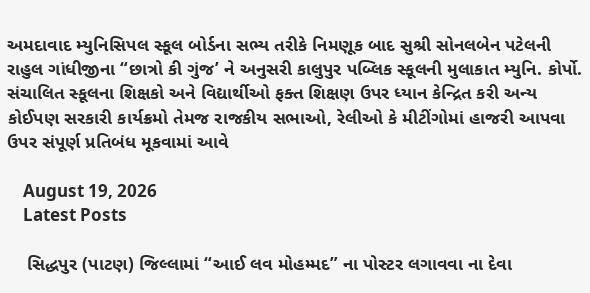અમદાવાદ મ્યુનિસિપલ સ્કૂલ બોર્ડના સભ્ય તરીકે નિમણૂક બાદ સુશ્રી સોનલબેન પટેલની રાહુલ ગાંધીજીના “છાત્રો કી ગુંજ’ ને અનુસરી કાલુપુર પબ્લિક સ્કૂલની મુલાકાત મ્યુનિ. કોર્પો. સંચાલિત સ્કૂલના શિક્ષકો અને વિદ્યાર્થીઓ ફક્ત શિક્ષણ ઉપર ધ્યાન કેન્દ્રિત કરી અન્ય કોઈપણ સરકારી કાર્યક્રમો તેમજ રાજકીય સભાઓ, રેલીઓ કે મીટીંગોમાં હાજરી આપવા ઉપર સંપૂર્ણ પ્રતિબંધ મૂકવામાં આવે

    August 19, 2026
    Latest Posts

    સિદ્ધપુર (પાટણ) જિલ્લામાં “આઈ લવ મોહમ્મદ” ના પોસ્ટર લગાવવા ના દેવા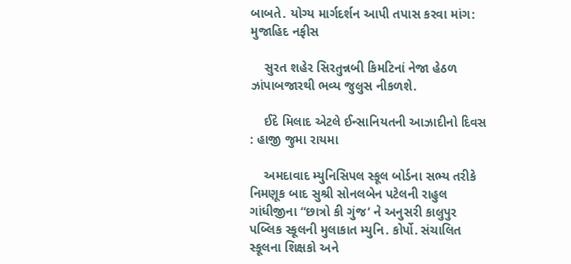બાબતે. યોગ્ય માર્ગદર્શન આપી તપાસ કરવા માંગ: મુજાહિદ નફીસ

    સુરત શહેર સિરતુન્નબી કિમટિનાં નેજા હેઠળ  ઝાંપાબજારથી ભવ્ય જુલુસ નીકળશે.

    ઈદે મિલાદ એટલે ઈન્સાનિયતની આઝાદીનો દિવસ : હાજી જુમા રાયમા

    અમદાવાદ મ્યુનિસિપલ સ્કૂલ બોર્ડના સભ્ય તરીકે નિમણૂક બાદ સુશ્રી સોનલબેન પટેલની રાહુલ ગાંધીજીના “છાત્રો કી ગુંજ’ ને અનુસરી કાલુપુર પબ્લિક સ્કૂલની મુલાકાત મ્યુનિ. કોર્પો. સંચાલિત સ્કૂલના શિક્ષકો અને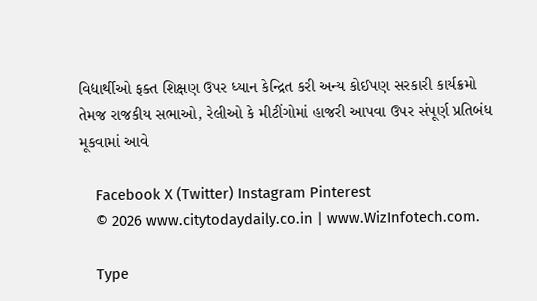વિદ્યાર્થીઓ ફક્ત શિક્ષણ ઉપર ધ્યાન કેન્દ્રિત કરી અન્ય કોઈપણ સરકારી કાર્યક્રમો તેમજ રાજકીય સભાઓ, રેલીઓ કે મીટીંગોમાં હાજરી આપવા ઉપર સંપૂર્ણ પ્રતિબંધ મૂકવામાં આવે

    Facebook X (Twitter) Instagram Pinterest
    © 2026 www.citytodaydaily.co.in | www.WizInfotech.com.

    Type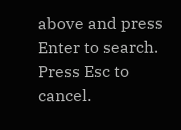above and press Enter to search. Press Esc to cancel.